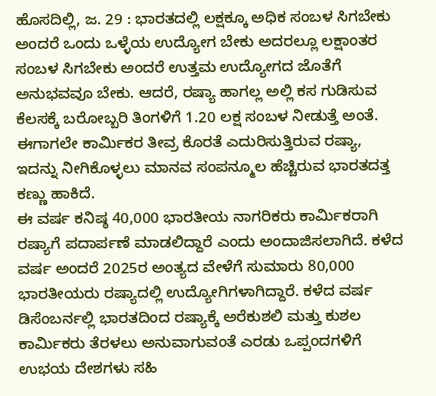ಹೊಸದಿಲ್ಲಿ, ಜ. 29 : ಭಾರತದಲ್ಲಿ ಲಕ್ಷಕ್ಕೂ ಅಧಿಕ ಸಂಬಳ ಸಿಗಬೇಕು ಅಂದರೆ ಒಂದು ಒಳ್ಳೆಯ ಉದ್ಯೋಗ ಬೇಕು ಅದರಲ್ಲೂ ಲಕ್ಷಾಂತರ ಸಂಬಳ ಸಿಗಬೇಕು ಅಂದರೆ ಉತ್ತಮ ಉದ್ಯೋಗದ ಜೊತೆಗೆ ಅನುಭವವೂ ಬೇಕು. ಆದರೆ, ರಷ್ಯಾ ಹಾಗಲ್ಲ ಅಲ್ಲಿ ಕಸ ಗುಡಿಸುವ ಕೆಲಸಕ್ಕೆ ಬರೋಬ್ಬರಿ ತಿಂಗಳಿಗೆ 1.20 ಲಕ್ಷ ಸಂಬಳ ನೀಡುತ್ತೆ ಅಂತೆ. ಈಗಾಗಲೇ ಕಾರ್ಮಿಕರ ತೀವ್ರ ಕೊರತೆ ಎದುರಿಸುತ್ತಿರುವ ರಷ್ಯಾ, ಇದನ್ನು ನೀಗಿಕೊಳ್ಳಲು ಮಾನವ ಸಂಪನ್ಮೂಲ ಹೆಚ್ಚಿರುವ ಭಾರತದತ್ತ ಕಣ್ಣು ಹಾಕಿದೆ.
ಈ ವರ್ಷ ಕನಿಷ್ಠ 40,000 ಭಾರತೀಯ ನಾಗರಿಕರು ಕಾರ್ಮಿಕರಾಗಿ ರಷ್ಯಾಗೆ ಪದಾರ್ಪಣೆ ಮಾಡಲಿದ್ದಾರೆ ಎಂದು ಅಂದಾಜಿಸಲಾಗಿದೆ. ಕಳೆದ ವರ್ಷ ಅಂದರೆ 2025ರ ಅಂತ್ಯದ ವೇಳೆಗೆ ಸುಮಾರು 80,000 ಭಾರತೀಯರು ರಷ್ಯಾದಲ್ಲಿ ಉದ್ಯೋಗಿಗಳಾಗಿದ್ದಾರೆ. ಕಳೆದ ವರ್ಷ ಡಿಸೆಂಬರ್ನಲ್ಲಿ ಭಾರತದಿಂದ ರಷ್ಯಾಕ್ಕೆ ಅರೆಕುಶಲಿ ಮತ್ತು ಕುಶಲ ಕಾರ್ಮಿಕರು ತೆರಳಲು ಅನುವಾಗುವಂತೆ ಎರಡು ಒಪ್ಪಂದಗಳಿಗೆ ಉಭಯ ದೇಶಗಳು ಸಹಿ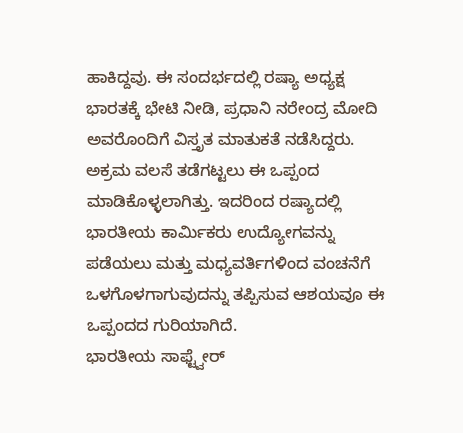ಹಾಕಿದ್ದವು. ಈ ಸಂದರ್ಭದಲ್ಲಿ ರಷ್ಯಾ ಅಧ್ಯಕ್ಷ ಭಾರತಕ್ಕೆ ಭೇಟಿ ನೀಡಿ, ಪ್ರಧಾನಿ ನರೇಂದ್ರ ಮೋದಿ ಅವರೊಂದಿಗೆ ವಿಸ್ತೃತ ಮಾತುಕತೆ ನಡೆಸಿದ್ದರು. ಅಕ್ರಮ ವಲಸೆ ತಡೆಗಟ್ಟಲು ಈ ಒಪ್ಪಂದ ಮಾಡಿಕೊಳ್ಳಲಾಗಿತ್ತು. ಇದರಿಂದ ರಷ್ಯಾದಲ್ಲಿ ಭಾರತೀಯ ಕಾರ್ಮಿಕರು ಉದ್ಯೋಗವನ್ನು ಪಡೆಯಲು ಮತ್ತು ಮಧ್ಯವರ್ತಿಗಳಿಂದ ವಂಚನೆಗೆ ಒಳಗೊಳಗಾಗುವುದನ್ನು ತಪ್ಪಿಸುವ ಆಶಯವೂ ಈ ಒಪ್ಪಂದದ ಗುರಿಯಾಗಿದೆ.
ಭಾರತೀಯ ಸಾಫ್ಟ್ವೇರ್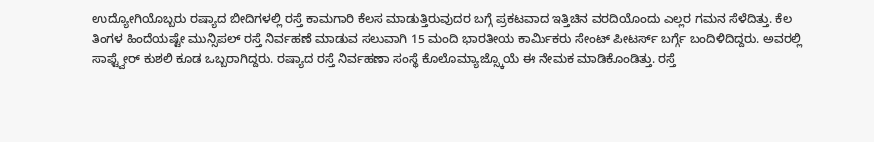ಉದ್ಯೋಗಿಯೊಬ್ಬರು ರಷ್ಯಾದ ಬೀದಿಗಳಲ್ಲಿ ರಸ್ತೆ ಕಾಮಗಾರಿ ಕೆಲಸ ಮಾಡುತ್ತಿರುವುದರ ಬಗ್ಗೆ ಪ್ರಕಟವಾದ ಇತ್ತಿಚಿನ ವರದಿಯೊಂದು ಎಲ್ಲರ ಗಮನ ಸೆಳೆದಿತ್ತು. ಕೆಲ ತಿಂಗಳ ಹಿಂದೆಯಷ್ಟೇ ಮುನ್ಸಿಪಲ್ ರಸ್ತೆ ನಿರ್ವಹಣೆ ಮಾಡುವ ಸಲುವಾಗಿ 15 ಮಂದಿ ಭಾರತೀಯ ಕಾರ್ಮಿಕರು ಸೇಂಟ್ ಪೀಟರ್ಸ್ ಬರ್ಗ್ಗೆ ಬಂದಿಳಿದಿದ್ದರು. ಅವರಲ್ಲಿ ಸಾಫ್ಟ್ವೇರ್ ಕುಶಲಿ ಕೂಡ ಒಬ್ಬರಾಗಿದ್ದರು. ರಷ್ಯಾದ ರಸ್ತೆ ನಿರ್ವಹಣಾ ಸಂಸ್ಥೆ ಕೊಲೊಮ್ಯಾಜ್ಸ್ಕೊಯೆ ಈ ನೇಮಕ ಮಾಡಿಕೊಂಡಿತ್ತು. ರಸ್ತೆ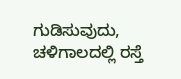ಗುಡಿಸುವುದು, ಚಳಿಗಾಲದಲ್ಲಿ ರಸ್ತೆ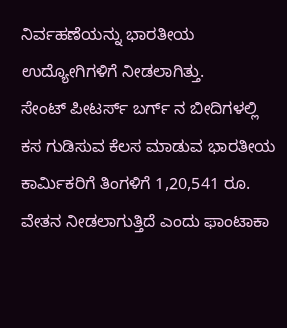ನಿರ್ವಹಣೆಯನ್ನು ಭಾರತೀಯ ಉದ್ಯೋಗಿಗಳಿಗೆ ನೀಡಲಾಗಿತ್ತು.
ಸೇಂಟ್ ಪೀಟರ್ಸ್ ಬರ್ಗ್ ನ ಬೀದಿಗಳಲ್ಲಿ ಕಸ ಗುಡಿಸುವ ಕೆಲಸ ಮಾಡುವ ಭಾರತೀಯ ಕಾರ್ಮಿಕರಿಗೆ ತಿಂಗಳಿಗೆ 1,20,541 ರೂ. ವೇತನ ನೀಡಲಾಗುತ್ತಿದೆ ಎಂದು ಫಾಂಟಾಕಾ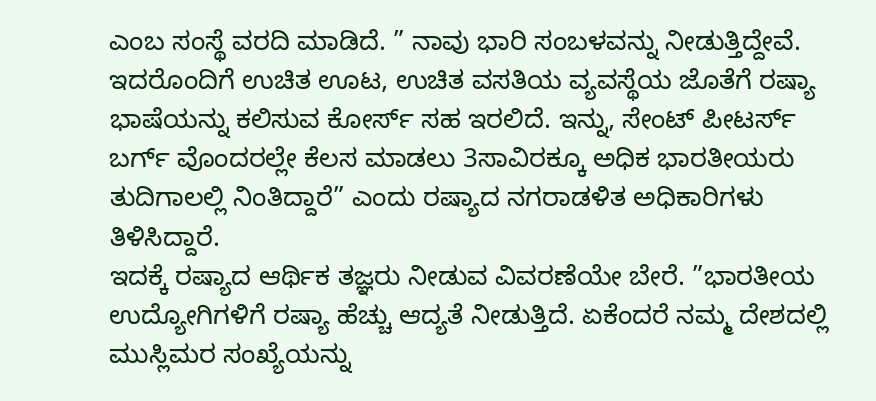ಎಂಬ ಸಂಸ್ಥೆ ವರದಿ ಮಾಡಿದೆ. ” ನಾವು ಭಾರಿ ಸಂಬಳವನ್ನು ನೀಡುತ್ತಿದ್ದೇವೆ. ಇದರೊಂದಿಗೆ ಉಚಿತ ಊಟ, ಉಚಿತ ವಸತಿಯ ವ್ಯವಸ್ಥೆಯ ಜೊತೆಗೆ ರಷ್ಯಾ ಭಾಷೆಯನ್ನು ಕಲಿಸುವ ಕೋರ್ಸ್ ಸಹ ಇರಲಿದೆ. ಇನ್ನು, ಸೇಂಟ್ ಪೀಟರ್ಸ್ ಬರ್ಗ್ ವೊಂದರಲ್ಲೇ ಕೆಲಸ ಮಾಡಲು 3ಸಾವಿರಕ್ಕೂ ಅಧಿಕ ಭಾರತೀಯರು ತುದಿಗಾಲಲ್ಲಿ ನಿಂತಿದ್ದಾರೆ” ಎಂದು ರಷ್ಯಾದ ನಗರಾಡಳಿತ ಅಧಿಕಾರಿಗಳು ತಿಳಿಸಿದ್ದಾರೆ.
ಇದಕ್ಕೆ ರಷ್ಯಾದ ಆರ್ಥಿಕ ತಜ್ಞರು ನೀಡುವ ವಿವರಣೆಯೇ ಬೇರೆ. ”ಭಾರತೀಯ ಉದ್ಯೋಗಿಗಳಿಗೆ ರಷ್ಯಾ ಹೆಚ್ಚು ಆದ್ಯತೆ ನೀಡುತ್ತಿದೆ. ಏಕೆಂದರೆ ನಮ್ಮ ದೇಶದಲ್ಲಿ ಮುಸ್ಲಿಮರ ಸಂಖ್ಯೆಯನ್ನು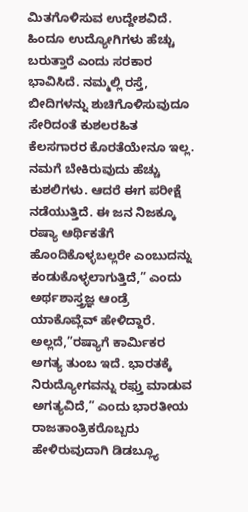ಮಿತಗೊಳಿಸುವ ಉದ್ದೇಶವಿದೆ. ಹಿಂದೂ ಉದ್ಯೋಗಿಗಳು ಹೆಚ್ಚು ಬರುತ್ತಾರೆ ಎಂದು ಸರಕಾರ ಭಾವಿಸಿದೆ. ನಮ್ಮಲ್ಲಿ ರಸ್ತೆ, ಬೀದಿಗಳನ್ನು ಶುಚಿಗೊಳಿಸುವುದೂ ಸೇರಿದಂತೆ ಕುಶಲರಹಿತ ಕೆಲಸಗಾರರ ಕೊರತೆಯೇನೂ ಇಲ್ಲ. ನಮಗೆ ಬೇಕಿರುವುದು ಹೆಚ್ಚು ಕುಶಲಿಗಳು. ಆದರೆ ಈಗ ಪರೀಕ್ಷೆ ನಡೆಯುತ್ತಿದೆ. ಈ ಜನ ನಿಜಕ್ಕೂ ರಷ್ಯಾ ಆರ್ಥಿಕತೆಗೆ ಹೊಂದಿಕೊಳ್ಳಬಲ್ಲರೇ ಎಂಬುದನ್ನು ಕಂಡುಕೊಳ್ಳಲಾಗುತ್ತಿದೆ,” ಎಂದು ಅರ್ಥಶಾಸ್ತ್ರಜ್ಞ ಆಂಡ್ರೆ ಯಾಕೊವ್ಲೆವ್ ಹೇಳಿದ್ದಾರೆ. ಅಲ್ಲದೆ,”ರಷ್ಯಾಗೆ ಕಾರ್ಮಿಕರ ಅಗತ್ಯ ತುಂಬ ಇದೆ. ಭಾರತಕ್ಕೆ ನಿರುದ್ಯೋಗವನ್ನು ರಫ್ತು ಮಾಡುವ ಅಗತ್ಯವಿದೆ,” ಎಂದು ಭಾರತೀಯ ರಾಜತಾಂತ್ರಿಕರೊಬ್ಬರು ಹೇಳಿರುವುದಾಗಿ ಡಿಡಬ್ಲ್ಯೂ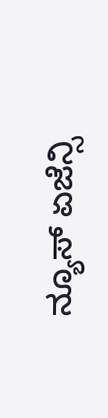ನ್ಯೂಸ್ ಏಜೆನ್ಸಿ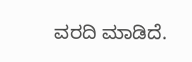ವರದಿ ಮಾಡಿದೆ.